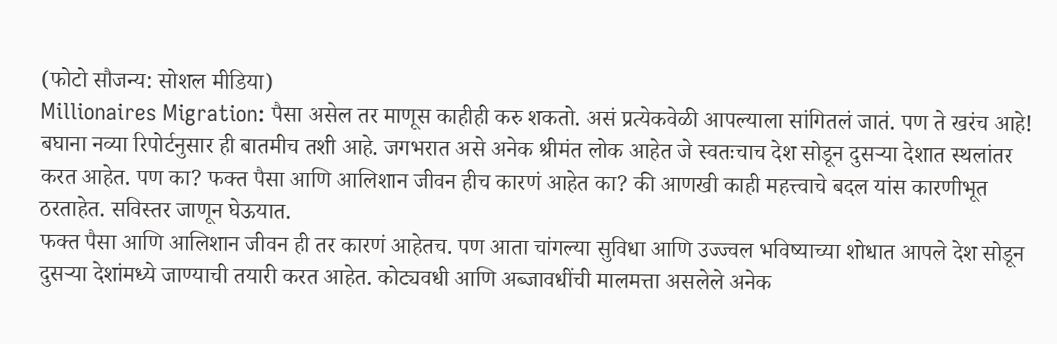(फोटो सौजन्य: सोशल मीडिया)
Millionaires Migration: पैसा असेल तर माणूस काहीही करु शकतो. असं प्रत्येकवेळी आपल्याला सांगितलं जातं. पण ते खरंच आहे! बघाना नव्या रिपोर्टनुसार ही बातमीच तशी आहे. जगभरात असे अनेक श्रीमंत लोक आहेत जे स्वतःचाच देश सोडून दुसऱ्या देशात स्थलांतर करत आहेत. पण का? फक्त पैसा आणि आलिशान जीवन हीच कारणं आहेत का? की आणखी काही महत्त्वाचे बदल यांस कारणीभूत ठरताहेत. सविस्तर जाणून घेऊयात.
फक्त पैसा आणि आलिशान जीवन ही तर कारणं आहेतच. पण आता चांगल्या सुविधा आणि उज्ज्वल भविष्याच्या शोधात आपले देश सोडून दुसऱ्या देशांमध्ये जाण्याची तयारी करत आहेत. कोट्यवधी आणि अब्जावधींची मालमत्ता असलेले अनेक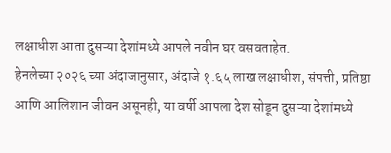लक्षाधीश आता दुसऱ्या देशांमध्ये आपले नवीन घर वसवताहेत.
हेनलेच्या २०२६ च्या अंदाजानुसार, अंदाजे १.६५ लाख लक्षाधीश, संपत्ती, प्रतिष्ठा आणि आलिशान जीवन असूनही, या वर्षी आपला देश सोडून दुसऱ्या देशांमध्ये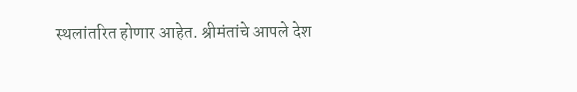स्थलांतरित होणार आहेत. श्रीमंतांचे आपले देश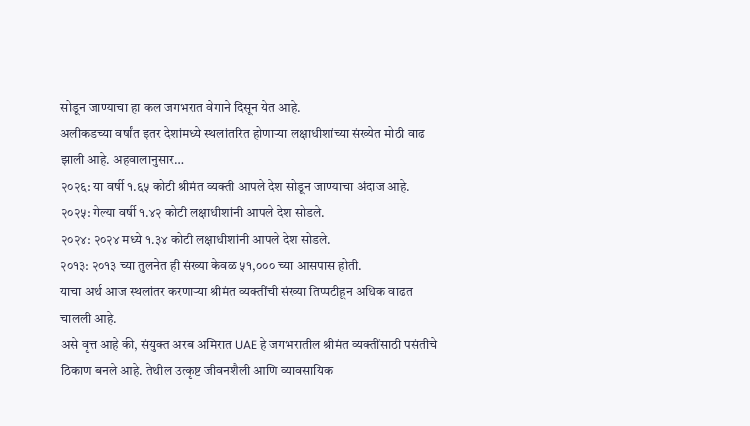सोडून जाण्याचा हा कल जगभरात वेगाने दिसून येत आहे.
अलीकडच्या वर्षांत इतर देशांमध्ये स्थलांतरित होणाऱ्या लक्षाधीशांच्या संख्येत मोठी वाढ झाली आहे. अहवालानुसार…
२०२६: या वर्षी १.६५ कोटी श्रीमंत व्यक्ती आपले देश सोडून जाण्याचा अंदाज आहे.
२०२५: गेल्या वर्षी १.४२ कोटी लक्षाधीशांनी आपले देश सोडले.
२०२४: २०२४ मध्ये १.३४ कोटी लक्षाधीशांनी आपले देश सोडले.
२०१३: २०१३ च्या तुलनेत ही संख्या केवळ ५१,००० च्या आसपास होती.
याचा अर्थ आज स्थलांतर करणाऱ्या श्रीमंत व्यक्तींची संख्या तिप्पटीहून अधिक वाढत चालली आहे.
असे वृत्त आहे की, संयुक्त अरब अमिरात UAE हे जगभरातील श्रीमंत व्यक्तींसाठी पसंतीचे ठिकाण बनले आहे. तेथील उत्कृष्ट जीवनशैली आणि व्यावसायिक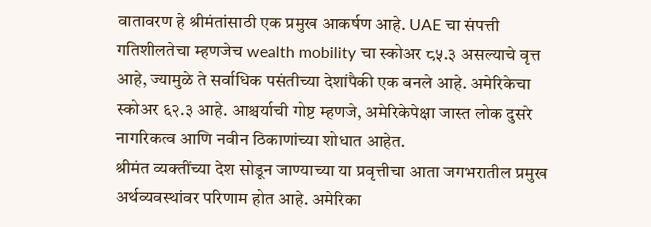वातावरण हे श्रीमंतांसाठी एक प्रमुख आकर्षण आहे. UAE चा संपत्ती गतिशीलतेचा म्हणजेच wealth mobility चा स्कोअर ८५.३ असल्याचे वृत्त आहे, ज्यामुळे ते सर्वाधिक पसंतीच्या देशांपैकी एक बनले आहे. अमेरिकेचा स्कोअर ६२.३ आहे. आश्चर्याची गोष्ट म्हणजे, अमेरिकेपेक्षा जास्त लोक दुसरे नागरिकत्व आणि नवीन ठिकाणांच्या शोधात आहेत.
श्रीमंत व्यक्तींच्या देश सोडून जाण्याच्या या प्रवृत्तीचा आता जगभरातील प्रमुख अर्थव्यवस्थांवर परिणाम होत आहे. अमेरिका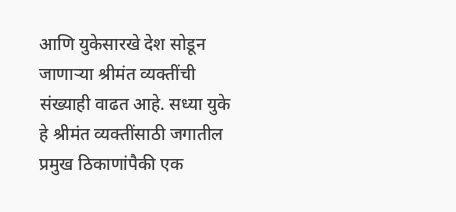आणि युकेसारखे देश सोडून जाणाऱ्या श्रीमंत व्यक्तींची संख्याही वाढत आहे. सध्या युके हे श्रीमंत व्यक्तींसाठी जगातील प्रमुख ठिकाणांपैकी एक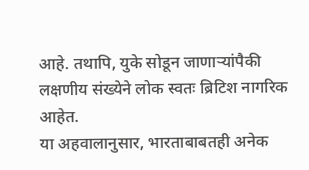आहे. तथापि, युके सोडून जाणाऱ्यांपैकी लक्षणीय संख्येने लोक स्वतः ब्रिटिश नागरिक आहेत.
या अहवालानुसार, भारताबाबतही अनेक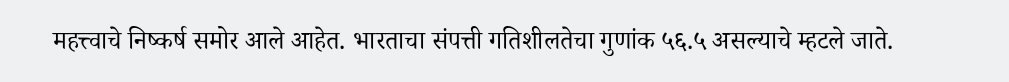महत्त्वाचे निष्कर्ष समोर आले आहेत. भारताचा संपत्ती गतिशीलतेचा गुणांक ५६.५ असल्याचे म्हटले जाते.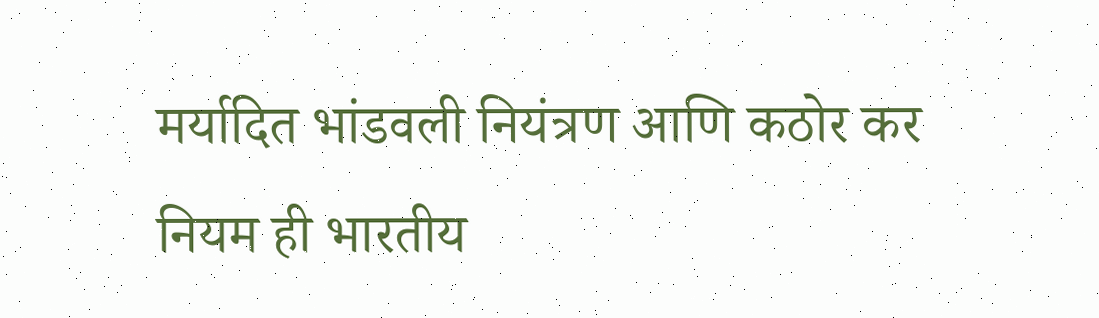मर्यादित भांडवली नियंत्रण आणि कठोर कर नियम ही भारतीय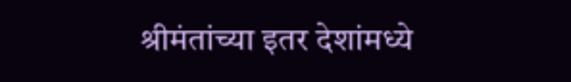श्रीमंतांच्या इतर देशांमध्ये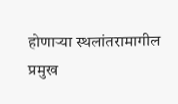होणाऱ्या स्थलांतरामागील प्रमुख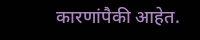कारणांपैकी आहेत.